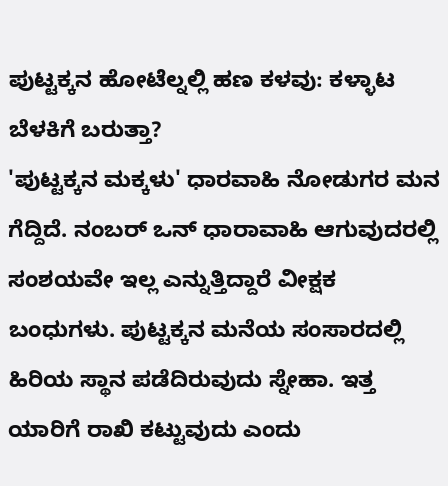ಪುಟ್ಟಕ್ಕನ ಹೋಟೆಲ್ನಲ್ಲಿ ಹಣ ಕಳವು: ಕಳ್ಳಾಟ ಬೆಳಕಿಗೆ ಬರುತ್ತಾ?
'ಪುಟ್ಟಕ್ಕನ ಮಕ್ಕಳು' ಧಾರವಾಹಿ ನೋಡುಗರ ಮನ ಗೆದ್ದಿದೆ. ನಂಬರ್ ಒನ್ ಧಾರಾವಾಹಿ ಆಗುವುದರಲ್ಲಿ ಸಂಶಯವೇ ಇಲ್ಲ ಎನ್ನುತ್ತಿದ್ದಾರೆ ವೀಕ್ಷಕ ಬಂಧುಗಳು. ಪುಟ್ಟಕ್ಕನ ಮನೆಯ ಸಂಸಾರದಲ್ಲಿ ಹಿರಿಯ ಸ್ಥಾನ ಪಡೆದಿರುವುದು ಸ್ನೇಹಾ. ಇತ್ತ ಯಾರಿಗೆ ರಾಖಿ ಕಟ್ಟುವುದು ಎಂದು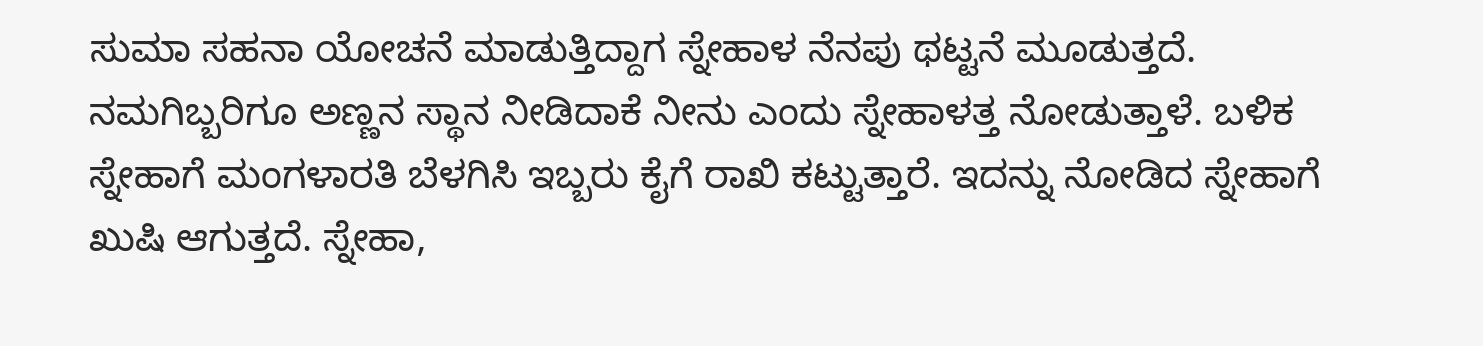ಸುಮಾ ಸಹನಾ ಯೋಚನೆ ಮಾಡುತ್ತಿದ್ದಾಗ ಸ್ನೇಹಾಳ ನೆನಪು ಥಟ್ಟನೆ ಮೂಡುತ್ತದೆ.
ನಮಗಿಬ್ಬರಿಗೂ ಅಣ್ಣನ ಸ್ಥಾನ ನೀಡಿದಾಕೆ ನೀನು ಎಂದು ಸ್ನೇಹಾಳತ್ತ ನೋಡುತ್ತಾಳೆ. ಬಳಿಕ ಸ್ನೇಹಾಗೆ ಮಂಗಳಾರತಿ ಬೆಳಗಿಸಿ ಇಬ್ಬರು ಕೈಗೆ ರಾಖಿ ಕಟ್ಟುತ್ತಾರೆ. ಇದನ್ನು ನೋಡಿದ ಸ್ನೇಹಾಗೆ ಖುಷಿ ಆಗುತ್ತದೆ. ಸ್ನೇಹಾ,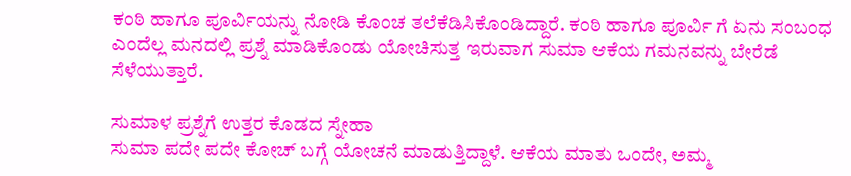ಕಂಠಿ ಹಾಗೂ ಪೂರ್ವಿಯನ್ನು ನೋಡಿ ಕೊಂಚ ತಲೆಕೆಡಿಸಿಕೊಂಡಿದ್ದಾರೆ. ಕಂಠಿ ಹಾಗೂ ಪೂರ್ವಿ ಗೆ ಏನು ಸಂಬಂಧ ಎಂದೆಲ್ಲ ಮನದಲ್ಲಿ ಪ್ರಶ್ನೆ ಮಾಡಿಕೊಂಡು ಯೋಚಿಸುತ್ತ ಇರುವಾಗ ಸುಮಾ ಆಕೆಯ ಗಮನವನ್ನು ಬೇರೆಡೆ ಸೆಳೆಯುತ್ತಾರೆ.

ಸುಮಾಳ ಪ್ರಶ್ನೆಗೆ ಉತ್ತರ ಕೊಡದ ಸ್ನೇಹಾ
ಸುಮಾ ಪದೇ ಪದೇ ಕೋಚ್ ಬಗ್ಗೆ ಯೋಚನೆ ಮಾಡುತ್ತಿದ್ದಾಳೆ. ಆಕೆಯ ಮಾತು ಒಂದೇ, ಅಮ್ಮ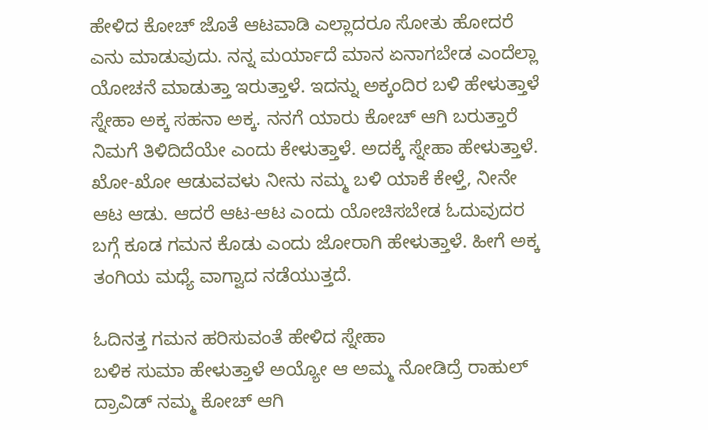ಹೇಳಿದ ಕೋಚ್ ಜೊತೆ ಆಟವಾಡಿ ಎಲ್ಲಾದರೂ ಸೋತು ಹೋದರೆ ಎನು ಮಾಡುವುದು. ನನ್ನ ಮರ್ಯಾದೆ ಮಾನ ಏನಾಗಬೇಡ ಎಂದೆಲ್ಲಾ ಯೋಚನೆ ಮಾಡುತ್ತಾ ಇರುತ್ತಾಳೆ. ಇದನ್ನು ಅಕ್ಕಂದಿರ ಬಳಿ ಹೇಳುತ್ತಾಳೆ ಸ್ನೇಹಾ ಅಕ್ಕ ಸಹನಾ ಅಕ್ಕ. ನನಗೆ ಯಾರು ಕೋಚ್ ಆಗಿ ಬರುತ್ತಾರೆ ನಿಮಗೆ ತಿಳಿದಿದೆಯೇ ಎಂದು ಕೇಳುತ್ತಾಳೆ. ಅದಕ್ಕೆ ಸ್ನೇಹಾ ಹೇಳುತ್ತಾಳೆ. ಖೋ-ಖೋ ಆಡುವವಳು ನೀನು ನಮ್ಮ ಬಳಿ ಯಾಕೆ ಕೇಳ್ತೆ, ನೀನೇ ಆಟ ಆಡು. ಆದರೆ ಆಟ-ಆಟ ಎಂದು ಯೋಚಿಸಬೇಡ ಓದುವುದರ ಬಗ್ಗೆ ಕೂಡ ಗಮನ ಕೊಡು ಎಂದು ಜೋರಾಗಿ ಹೇಳುತ್ತಾಳೆ. ಹೀಗೆ ಅಕ್ಕ ತಂಗಿಯ ಮಧ್ಯೆ ವಾಗ್ವಾದ ನಡೆಯುತ್ತದೆ.

ಓದಿನತ್ತ ಗಮನ ಹರಿಸುವಂತೆ ಹೇಳಿದ ಸ್ನೇಹಾ
ಬಳಿಕ ಸುಮಾ ಹೇಳುತ್ತಾಳೆ ಅಯ್ಯೋ ಆ ಅಮ್ಮ ನೋಡಿದ್ರೆ ರಾಹುಲ್ ದ್ರಾವಿಡ್ ನಮ್ಮ ಕೋಚ್ ಆಗಿ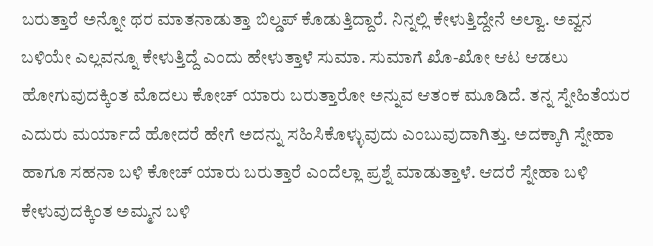ಬರುತ್ತಾರೆ ಅನ್ನೋ ಥರ ಮಾತನಾಡುತ್ತಾ ಬಿಲ್ಡಪ್ ಕೊಡುತ್ತಿದ್ದಾರೆ. ನಿನ್ನಲ್ಲಿ ಕೇಳುತ್ತಿದ್ದೇನೆ ಅಲ್ವಾ. ಅವ್ವನ ಬಳಿಯೇ ಎಲ್ಲವನ್ನೂ ಕೇಳುತ್ತಿದ್ದೆ ಎಂದು ಹೇಳುತ್ತಾಳೆ ಸುಮಾ. ಸುಮಾಗೆ ಖೊ-ಖೋ ಆಟ ಆಡಲು ಹೋಗುವುದಕ್ಕಿಂತ ಮೊದಲು ಕೋಚ್ ಯಾರು ಬರುತ್ತಾರೋ ಅನ್ನುವ ಆತಂಕ ಮೂಡಿದೆ. ತನ್ನ ಸ್ನೇಹಿತೆಯರ ಎದುರು ಮರ್ಯಾದೆ ಹೋದರೆ ಹೇಗೆ ಅದನ್ನು ಸಹಿಸಿಕೊಳ್ಳುವುದು ಎಂಬುವುದಾಗಿತ್ತು. ಅದಕ್ಕಾಗಿ ಸ್ನೇಹಾ ಹಾಗೂ ಸಹನಾ ಬಳಿ ಕೋಚ್ ಯಾರು ಬರುತ್ತಾರೆ ಎಂದೆಲ್ಲಾ ಪ್ರಶ್ನೆ ಮಾಡುತ್ತಾಳೆ. ಆದರೆ ಸ್ನೇಹಾ ಬಳಿ ಕೇಳುವುದಕ್ಕಿಂತ ಅಮ್ಮನ ಬಳಿ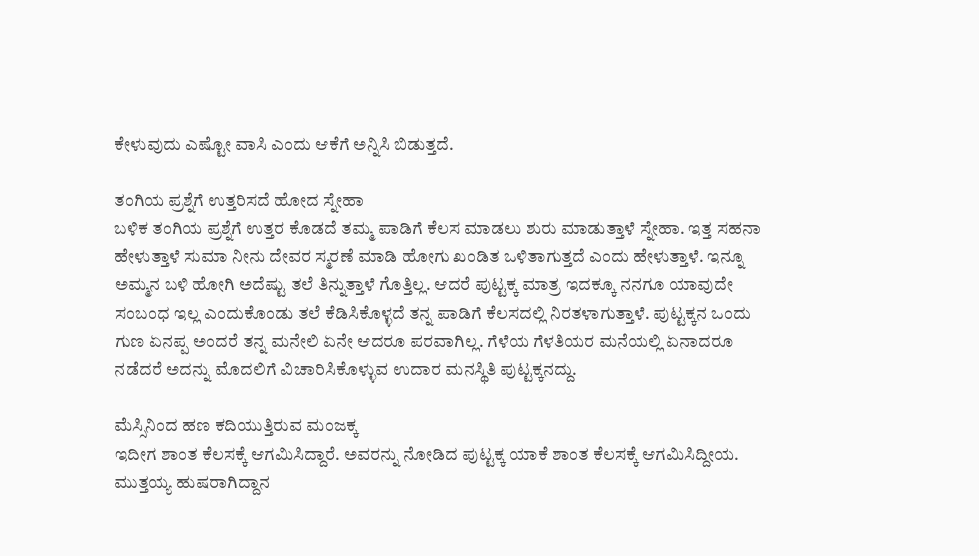ಕೇಳುವುದು ಎಷ್ಟೋ ವಾಸಿ ಎಂದು ಆಕೆಗೆ ಅನ್ನಿಸಿ ಬಿಡುತ್ತದೆ.

ತಂಗಿಯ ಪ್ರಶ್ನೆಗೆ ಉತ್ತರಿಸದೆ ಹೋದ ಸ್ನೇಹಾ
ಬಳಿಕ ತಂಗಿಯ ಪ್ರಶ್ನೆಗೆ ಉತ್ತರ ಕೊಡದೆ ತಮ್ಮ ಪಾಡಿಗೆ ಕೆಲಸ ಮಾಡಲು ಶುರು ಮಾಡುತ್ತಾಳೆ ಸ್ನೇಹಾ. ಇತ್ತ ಸಹನಾ ಹೇಳುತ್ತಾಳೆ ಸುಮಾ ನೀನು ದೇವರ ಸ್ಮರಣೆ ಮಾಡಿ ಹೋಗು ಖಂಡಿತ ಒಳಿತಾಗುತ್ತದೆ ಎಂದು ಹೇಳುತ್ತಾಳೆ. ಇನ್ನೂ ಅಮ್ಮನ ಬಳಿ ಹೋಗಿ ಅದೆಷ್ಟು ತಲೆ ತಿನ್ನುತ್ತಾಳೆ ಗೊತ್ತಿಲ್ಲ. ಆದರೆ ಪುಟ್ಟಕ್ಕ ಮಾತ್ರ ಇದಕ್ಕೂ ನನಗೂ ಯಾವುದೇ ಸಂಬಂಧ ಇಲ್ಲ ಎಂದುಕೊಂಡು ತಲೆ ಕೆಡಿಸಿಕೊಳ್ಳದೆ ತನ್ನ ಪಾಡಿಗೆ ಕೆಲಸದಲ್ಲಿ ನಿರತಳಾಗುತ್ತಾಳೆ. ಪುಟ್ಟಕ್ಕನ ಒಂದು ಗುಣ ಏನಪ್ಪ ಅಂದರೆ ತನ್ನ ಮನೇಲಿ ಏನೇ ಆದರೂ ಪರವಾಗಿಲ್ಲ. ಗೆಳೆಯ ಗೆಳತಿಯರ ಮನೆಯಲ್ಲಿ ಏನಾದರೂ ನಡೆದರೆ ಅದನ್ನು ಮೊದಲಿಗೆ ವಿಚಾರಿಸಿಕೊಳ್ಳುವ ಉದಾರ ಮನಸ್ಥಿತಿ ಪುಟ್ಟಕ್ಕನದ್ದು.

ಮೆಸ್ಸಿನಿಂದ ಹಣ ಕದಿಯುತ್ತಿರುವ ಮಂಜಕ್ಕ
ಇದೀಗ ಶಾಂತ ಕೆಲಸಕ್ಕೆ ಆಗಮಿಸಿದ್ದಾರೆ. ಅವರನ್ನು ನೋಡಿದ ಪುಟ್ಟಕ್ಕ ಯಾಕೆ ಶಾಂತ ಕೆಲಸಕ್ಕೆ ಆಗಮಿಸಿದ್ದೀಯ. ಮುತ್ತಯ್ಯ ಹುಷರಾಗಿದ್ದಾನ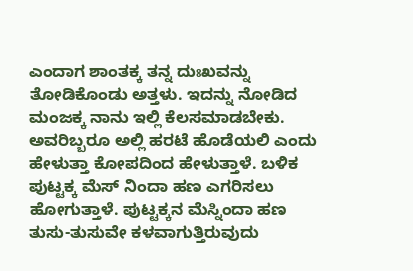ಎಂದಾಗ ಶಾಂತಕ್ಕ ತನ್ನ ದುಃಖವನ್ನು ತೋಡಿಕೊಂಡು ಅತ್ತಳು. ಇದನ್ನು ನೋಡಿದ ಮಂಜಕ್ಕ ನಾನು ಇಲ್ಲಿ ಕೆಲಸಮಾಡಬೇಕು. ಅವರಿಬ್ಬರೂ ಅಲ್ಲಿ ಹರಟೆ ಹೊಡೆಯಲಿ ಎಂದು ಹೇಳುತ್ತಾ ಕೋಪದಿಂದ ಹೇಳುತ್ತಾಳೆ. ಬಳಿಕ ಪುಟ್ಟಕ್ಕ ಮೆಸ್ ನಿಂದಾ ಹಣ ಎಗರಿಸಲು ಹೋಗುತ್ತಾಳೆ. ಪುಟ್ಟಕ್ಕನ ಮೆಸ್ನಿಂದಾ ಹಣ ತುಸು-ತುಸುವೇ ಕಳವಾಗುತ್ತಿರುವುದು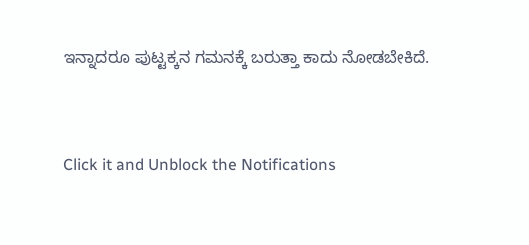ಇನ್ನಾದರೂ ಪುಟ್ಟಕ್ಕನ ಗಮನಕ್ಕೆ ಬರುತ್ತಾ ಕಾದು ನೋಡಬೇಕಿದೆ.


Click it and Unblock the Notifications